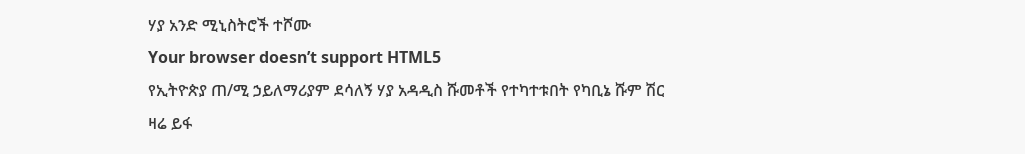ሃያ አንድ ሚኒስትሮች ተሾሙ
Your browser doesn’t support HTML5
የኢትዮጵያ ጠ/ሚ ኃይለማሪያም ደሳለኝ ሃያ አዳዲስ ሹመቶች የተካተቱበት የካቢኔ ሹም ሽር ዛሬ ይፋ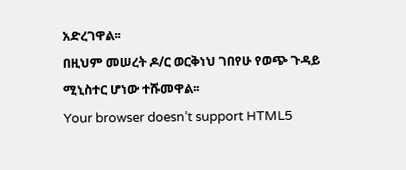አድረገዋል፡፡
በዚህም መሠረት ዶ/ር ወርቅነህ ገበየሁ የወጭ ጉዳይ ሚኒስተር ሆነው ተሹመዋል፡፡
Your browser doesn’t support HTML5